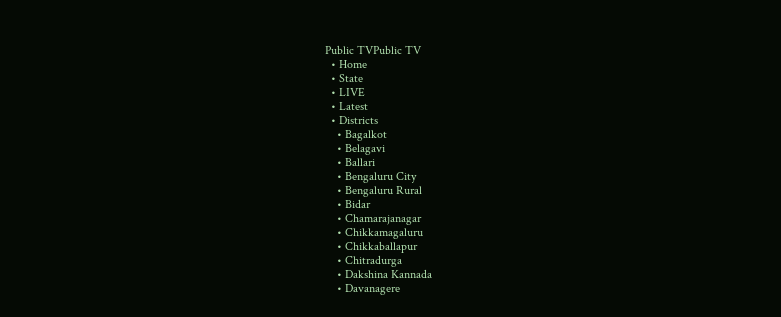Public TVPublic TV
  • Home
  • State
  • LIVE
  • Latest
  • Districts
    • Bagalkot
    • Belagavi
    • Ballari
    • Bengaluru City
    • Bengaluru Rural
    • Bidar
    • Chamarajanagar
    • Chikkamagaluru
    • Chikkaballapur
    • Chitradurga
    • Dakshina Kannada
    • Davanagere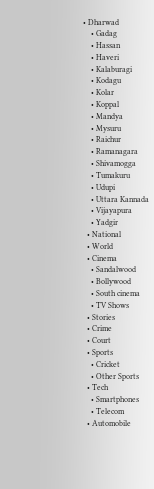• Dharwad
    • Gadag
    • Hassan
    • Haveri
    • Kalaburagi
    • Kodagu
    • Kolar
    • Koppal
    • Mandya
    • Mysuru
    • Raichur
    • Ramanagara
    • Shivamogga
    • Tumakuru
    • Udupi
    • Uttara Kannada
    • Vijayapura
    • Yadgir
  • National
  • World
  • Cinema
    • Sandalwood
    • Bollywood
    • South cinema
    • TV Shows
  • Stories
  • Crime
  • Court
  • Sports
    • Cricket
    • Other Sports
  • Tech
    • Smartphones
    • Telecom
  • Automobile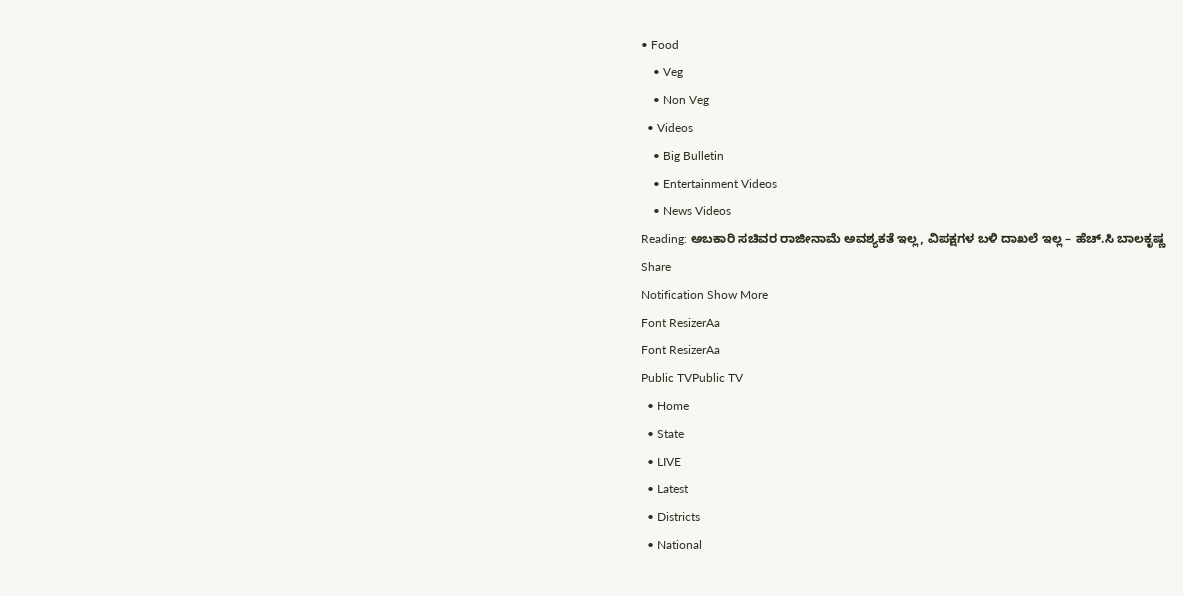• Food
    • Veg
    • Non Veg
  • Videos
    • Big Bulletin
    • Entertainment Videos
    • News Videos
Reading: ಅಬಕಾರಿ ಸಚಿವರ ರಾಜೀನಾಮೆ ಅವಶ್ಯಕತೆ ಇಲ್ಲ, ವಿಪಕ್ಷಗಳ ಬಳಿ ದಾಖಲೆ ಇಲ್ಲ – ಹೆಚ್.ಸಿ ಬಾಲಕೃಷ್ಣ
Share
Notification Show More
Font ResizerAa
Font ResizerAa
Public TVPublic TV
  • Home
  • State
  • LIVE
  • Latest
  • Districts
  • National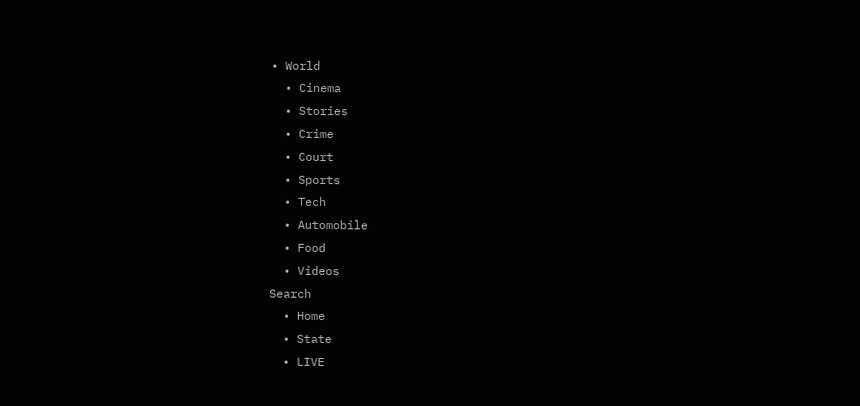• World
  • Cinema
  • Stories
  • Crime
  • Court
  • Sports
  • Tech
  • Automobile
  • Food
  • Videos
Search
  • Home
  • State
  • LIVE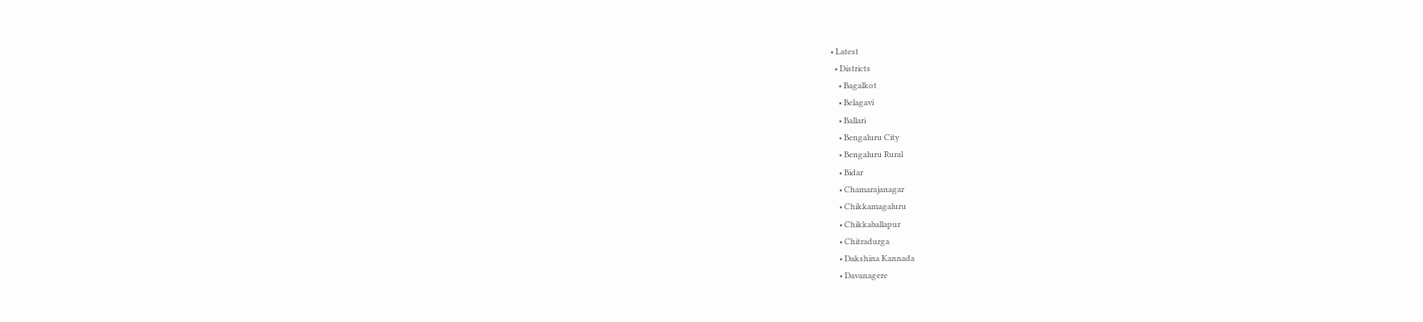• Latest
  • Districts
    • Bagalkot
    • Belagavi
    • Ballari
    • Bengaluru City
    • Bengaluru Rural
    • Bidar
    • Chamarajanagar
    • Chikkamagaluru
    • Chikkaballapur
    • Chitradurga
    • Dakshina Kannada
    • Davanagere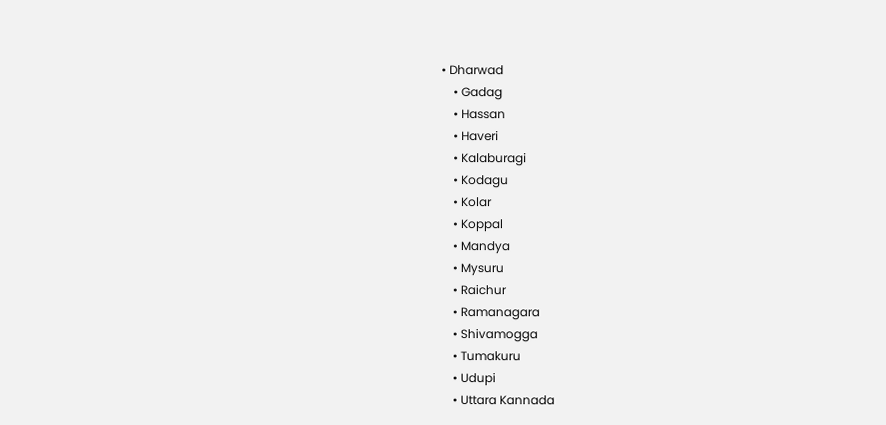• Dharwad
    • Gadag
    • Hassan
    • Haveri
    • Kalaburagi
    • Kodagu
    • Kolar
    • Koppal
    • Mandya
    • Mysuru
    • Raichur
    • Ramanagara
    • Shivamogga
    • Tumakuru
    • Udupi
    • Uttara Kannada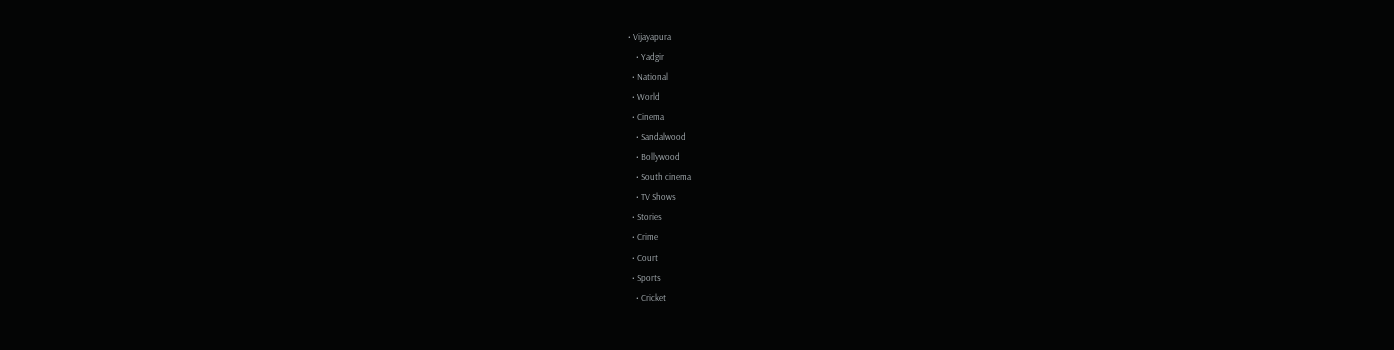• Vijayapura
    • Yadgir
  • National
  • World
  • Cinema
    • Sandalwood
    • Bollywood
    • South cinema
    • TV Shows
  • Stories
  • Crime
  • Court
  • Sports
    • Cricket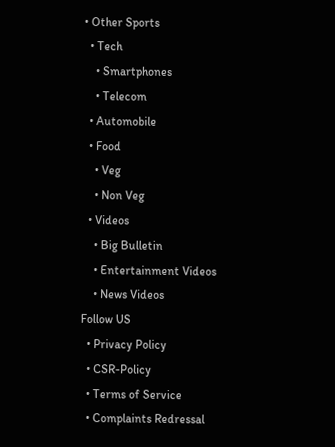• Other Sports
  • Tech
    • Smartphones
    • Telecom
  • Automobile
  • Food
    • Veg
    • Non Veg
  • Videos
    • Big Bulletin
    • Entertainment Videos
    • News Videos
Follow US
  • Privacy Policy
  • CSR-Policy
  • Terms of Service
  • Complaints Redressal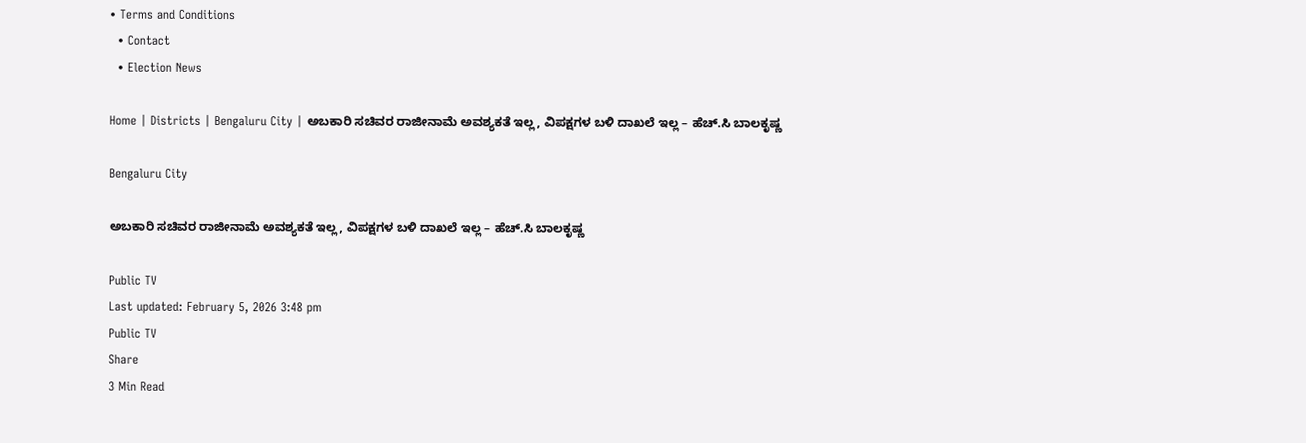• Terms and Conditions
  • Contact
  • Election News

Home | Districts | Bengaluru City | ಅಬಕಾರಿ ಸಚಿವರ ರಾಜೀನಾಮೆ ಅವಶ್ಯಕತೆ ಇಲ್ಲ, ವಿಪಕ್ಷಗಳ ಬಳಿ ದಾಖಲೆ ಇಲ್ಲ – ಹೆಚ್.ಸಿ ಬಾಲಕೃಷ್ಣ

Bengaluru City

ಅಬಕಾರಿ ಸಚಿವರ ರಾಜೀನಾಮೆ ಅವಶ್ಯಕತೆ ಇಲ್ಲ, ವಿಪಕ್ಷಗಳ ಬಳಿ ದಾಖಲೆ ಇಲ್ಲ – ಹೆಚ್.ಸಿ ಬಾಲಕೃಷ್ಣ

Public TV
Last updated: February 5, 2026 3:48 pm
Public TV
Share
3 Min Read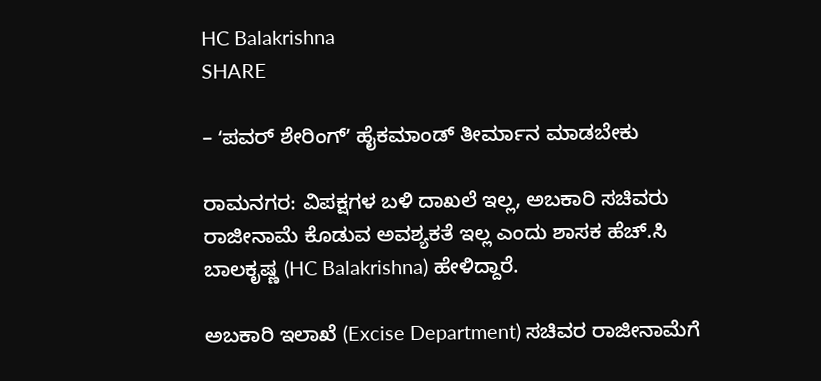HC Balakrishna
SHARE

– ʻಪವರ್‌ ಶೇರಿಂಗ್‌ʼ ಹೈಕಮಾಂಡ್ ತೀರ್ಮಾನ ಮಾಡಬೇಕು

ರಾಮನಗರ: ವಿಪಕ್ಷಗಳ ಬಳಿ ದಾಖಲೆ ಇಲ್ಲ, ಅಬಕಾರಿ ಸಚಿವರು ರಾಜೀನಾಮೆ ಕೊಡುವ ಅವಶ್ಯಕತೆ ಇಲ್ಲ ಎಂದು ಶಾಸಕ ಹೆಚ್.ಸಿ ಬಾಲಕೃಷ್ಣ (HC Balakrishna) ಹೇಳಿದ್ದಾರೆ.

ಅಬಕಾರಿ ಇಲಾಖೆ (Excise Department) ಸಚಿವರ ರಾಜೀನಾಮೆಗೆ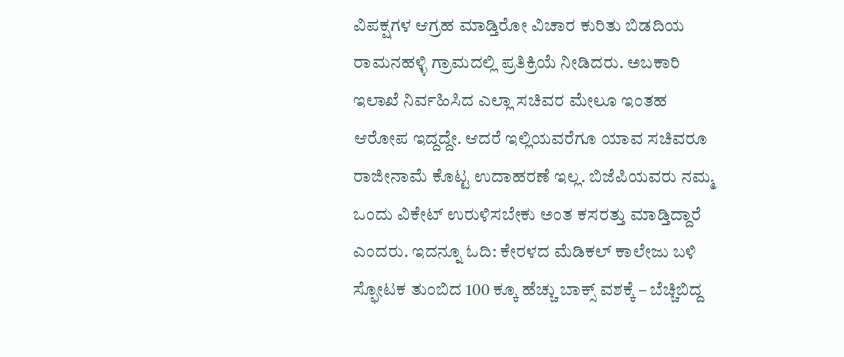ವಿಪಕ್ಷಗಳ ಆಗ್ರಹ ಮಾಡ್ತಿರೋ ವಿಚಾರ ಕುರಿತು ಬಿಡದಿಯ ರಾಮನಹಳ್ಳಿ ಗ್ರಾಮದಲ್ಲಿ ಪ್ರತಿಕ್ರಿಯೆ ನೀಡಿದರು. ಅಬಕಾರಿ ಇಲಾಖೆ ನಿರ್ವಹಿಸಿದ ಎಲ್ಲಾ ಸಚಿವರ ಮೇಲೂ ಇಂತಹ ಆರೋಪ ಇದ್ದದ್ದೇ. ಆದರೆ ಇಲ್ಲಿಯವರೆಗೂ ಯಾವ ಸಚಿವರೂ ರಾಜೀನಾಮೆ ಕೊಟ್ಟ ಉದಾಹರಣೆ ಇಲ್ಲ. ಬಿಜೆಪಿಯವರು ನಮ್ಮ ಒಂದು ವಿಕೇಟ್‌ ಉರುಳಿಸಬೇಕು ಅಂತ ಕಸರತ್ತು ಮಾಡ್ತಿದ್ದಾರೆ ಎಂದರು. ಇದನ್ನೂ ಓದಿ: ಕೇರಳದ ಮೆಡಿಕಲ್‌ ಕಾಲೇಜು ಬಳಿ ಸ್ಫೋಟಕ ತುಂಬಿದ‌ 100 ಕ್ಕೂ ಹೆಚ್ಚು ಬಾಕ್ಸ್‌ ವಶಕ್ಕೆ – ಬೆಚ್ಚಿಬಿದ್ದ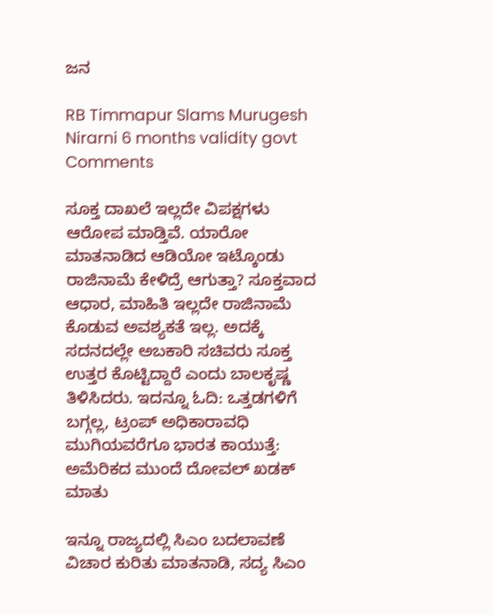ಜನ

RB Timmapur Slams Murugesh Nirarni 6 months validity govt Comments

ಸೂಕ್ತ ದಾಖಲೆ ಇಲ್ಲದೇ ವಿಪಕ್ಷಗಳು ಆರೋಪ ಮಾಡ್ತಿವೆ. ಯಾರೋ ಮಾತನಾಡಿದ ಆಡಿಯೋ ಇಟ್ಕೊಂಡು ರಾಜಿನಾಮೆ ಕೇಳಿದ್ರೆ ಆಗುತ್ತಾ? ಸೂಕ್ತವಾದ ಆಧಾರ, ಮಾಹಿತಿ ಇಲ್ಲದೇ ರಾಜಿನಾಮೆ ಕೊಡುವ ಅವಶ್ಯಕತೆ ಇಲ್ಲ. ಅದಕ್ಕೆ ಸದನದಲ್ಲೇ ಅಬಕಾರಿ ಸಚಿವರು ಸೂಕ್ತ ಉತ್ತರ ಕೊಟ್ಟಿದ್ದಾರೆ ಎಂದು ಬಾಲಕೃಷ್ಣ ತಿಳಿಸಿದರು. ಇದನ್ನೂ ಓದಿ: ಒತ್ತಡಗಳಿಗೆ ಬಗ್ಗಲ್ಲ, ಟ್ರಂಪ್‌ ಅಧಿಕಾರಾವಧಿ ಮುಗಿಯವರೆಗೂ ಭಾರತ ಕಾಯುತ್ತೆ: ಅಮೆರಿಕದ ಮುಂದೆ ದೋವಲ್‌ ಖಡಕ್‌ ಮಾತು

ಇನ್ನೂ ರಾಜ್ಯದಲ್ಲಿ ಸಿಎಂ ಬದಲಾವಣೆ ವಿಚಾರ ಕುರಿತು ಮಾತನಾಡಿ, ಸದ್ಯ ಸಿಎಂ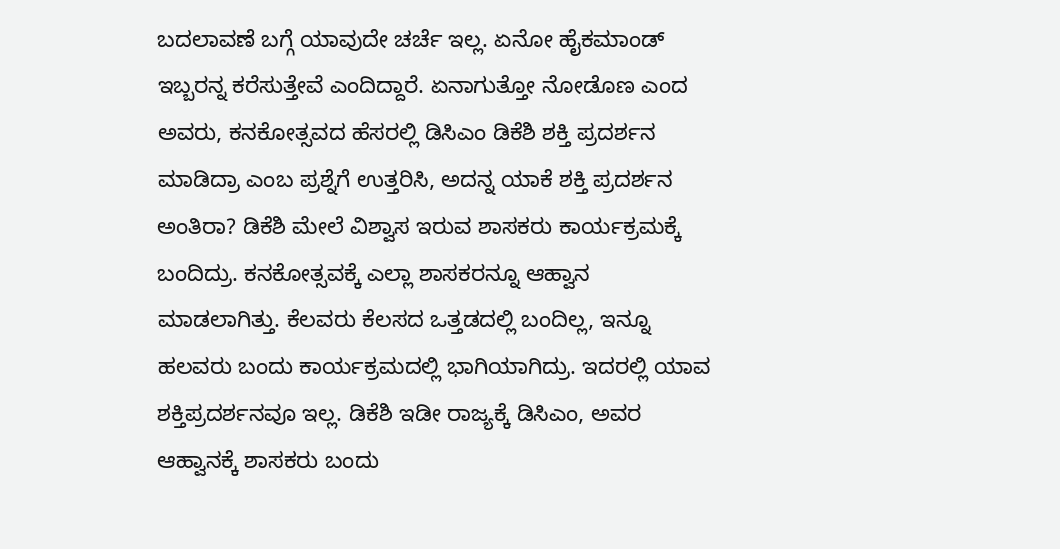ಬದಲಾವಣೆ ಬಗ್ಗೆ ಯಾವುದೇ ಚರ್ಚೆ ಇಲ್ಲ. ಏನೋ ಹೈಕಮಾಂಡ್ ಇಬ್ಬರನ್ನ ಕರೆಸುತ್ತೇವೆ ಎಂದಿದ್ದಾರೆ. ಏನಾಗುತ್ತೋ ನೋಡೊಣ ಎಂದ ಅವರು, ಕನಕೋತ್ಸವದ ಹೆಸರಲ್ಲಿ ಡಿಸಿಎಂ ಡಿಕೆಶಿ ಶಕ್ತಿ ಪ್ರದರ್ಶನ ಮಾಡಿದ್ರಾ ಎಂಬ ಪ್ರಶ್ನೆಗೆ ಉತ್ತರಿಸಿ, ಅದನ್ನ ಯಾಕೆ ಶಕ್ತಿ ಪ್ರದರ್ಶನ ಅಂತಿರಾ? ಡಿಕೆಶಿ ಮೇಲೆ ವಿಶ್ವಾಸ ಇರುವ ಶಾಸಕರು ಕಾರ್ಯಕ್ರಮಕ್ಕೆ ಬಂದಿದ್ರು. ಕನಕೋತ್ಸವಕ್ಕೆ ಎಲ್ಲಾ ಶಾಸಕರನ್ನೂ ಆಹ್ವಾನ ಮಾಡಲಾಗಿತ್ತು. ಕೆಲವರು ಕೆಲಸದ ಒತ್ತಡದಲ್ಲಿ ಬಂದಿಲ್ಲ, ಇನ್ನೂ ಹಲವರು ಬಂದು ಕಾರ್ಯಕ್ರಮದಲ್ಲಿ ಭಾಗಿಯಾಗಿದ್ರು. ಇದರಲ್ಲಿ ಯಾವ ಶಕ್ತಿಪ್ರದರ್ಶನವೂ ಇಲ್ಲ. ಡಿಕೆಶಿ ಇಡೀ ರಾಜ್ಯಕ್ಕೆ ಡಿಸಿಎಂ, ಅವರ ಆಹ್ವಾನಕ್ಕೆ ಶಾಸಕರು ಬಂದು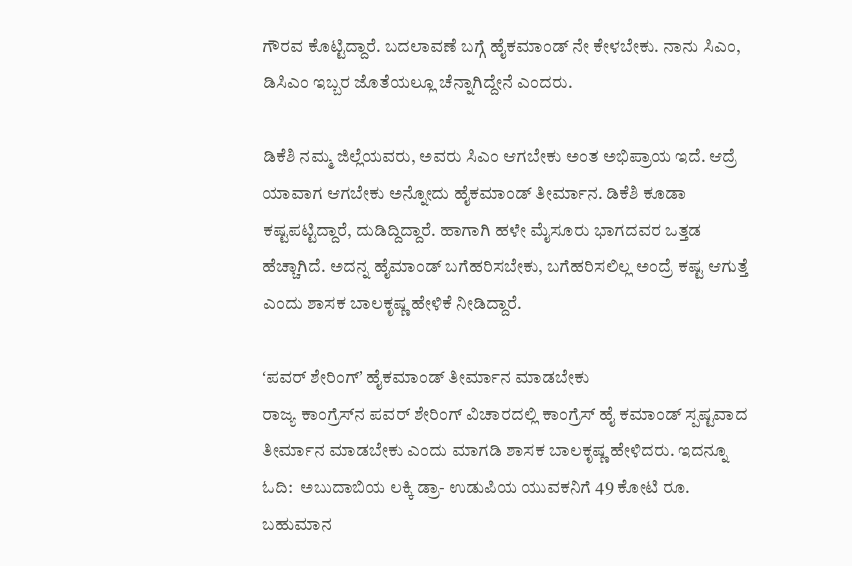ಗೌರವ ಕೊಟ್ಟಿದ್ದಾರೆ. ಬದಲಾವಣೆ ಬಗ್ಗೆ ಹೈಕಮಾಂಡ್ ನೇ ಕೇಳಬೇಕು. ನಾನು ಸಿಎಂ, ಡಿಸಿಎಂ ಇಬ್ಬರ ಜೊತೆಯಲ್ಲೂ ಚೆನ್ನಾಗಿದ್ದೇನೆ ಎಂದರು.

ಡಿಕೆಶಿ ನಮ್ಮ ಜಿಲ್ಲೆಯವರು, ಅವರು ಸಿಎಂ ಆಗಬೇಕು ಅಂತ ಅಭಿಪ್ರಾಯ ಇದೆ. ಆದ್ರೆ ಯಾವಾಗ ಆಗಬೇಕು ಅನ್ನೋದು ಹೈಕಮಾಂಡ್ ತೀರ್ಮಾನ. ಡಿಕೆಶಿ ಕೂಡಾ ಕಷ್ಟಪಟ್ಟಿದ್ದಾರೆ, ದುಡಿದ್ದಿದ್ದಾರೆ. ಹಾಗಾಗಿ ಹಳೇ ಮೈಸೂರು ಭಾಗದವರ ಒತ್ತಡ ಹೆಚ್ಚಾಗಿದೆ. ಅದನ್ನ ಹೈಮಾಂಡ್ ಬಗೆಹರಿಸಬೇಕು, ಬಗೆಹರಿಸಲಿಲ್ಲ ಅಂದ್ರೆ ಕಷ್ಟ ಆಗುತ್ತೆ ಎಂದು ಶಾಸಕ ಬಾಲಕೃಷ್ಣ ಹೇಳಿಕೆ ನೀಡಿದ್ದಾರೆ.

ʻಪವರ್‌ ಶೇರಿಂಗ್‌ʼ ಹೈಕಮಾಂಡ್ ತೀರ್ಮಾನ ಮಾಡಬೇಕು
ರಾಜ್ಯ ಕಾಂಗ್ರೆಸ್‌ನ ಪವರ್ ಶೇರಿಂಗ್ ವಿಚಾರದಲ್ಲಿ ಕಾಂಗ್ರೆಸ್ ಹೈ ಕಮಾಂಡ್ ಸ್ಪಷ್ಟವಾದ ತೀರ್ಮಾನ ಮಾಡಬೇಕು ಎಂದು ಮಾಗಡಿ ಶಾಸಕ ಬಾಲಕೃಷ್ಣ ಹೇಳಿದರು. ಇದನ್ನೂ ಓದಿ:  ಅಬುದಾಬಿಯ ಲಕ್ಕಿ ಡ್ರಾ- ಉಡುಪಿಯ ಯುವಕನಿಗೆ 49 ಕೋಟಿ ರೂ. ಬಹುಮಾನ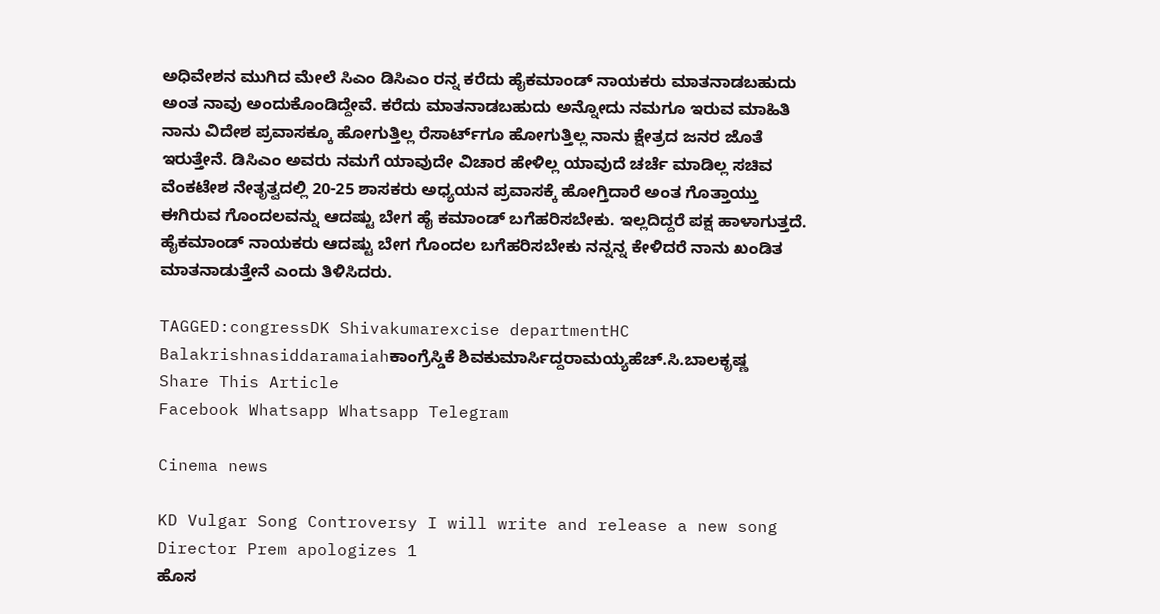ಅಧಿವೇಶನ ಮುಗಿದ ಮೇಲೆ‌ ಸಿಎಂ ಡಿಸಿಎಂ ರನ್ನ ಕರೆದು ಹೈಕಮಾಂಡ್ ನಾಯಕರು ಮಾತ‌‌ನಾಡಬಹುದು ಅಂತ ನಾವು ಅಂದುಕೊಂಡಿದ್ದೇವೆ. ಕರೆದು ಮಾತನಾಡಬಹುದು ಅನ್ನೋದು ನಮಗೂ ಇರುವ ಮಾಹಿತಿ ನಾನು ವಿದೇಶ ಪ್ರವಾಸಕ್ಕೂ ಹೋಗುತ್ತಿಲ್ಲ ರೆಸಾರ್ಟ್‌ಗೂ ಹೋಗುತ್ತಿಲ್ಲ ನಾನು‌ ಕ್ಷೇತ್ರದ ಜನರ ಜೊತೆ ಇರುತ್ತೇನೆ. ಡಿಸಿಎಂ ಅವರು ನಮಗೆ ಯಾವುದೇ ವಿಚಾರ ಹೇಳಿಲ್ಲ ಯಾವುದೆ ಚರ್ಚೆ ಮಾಡಿಲ್ಲ ಸಚಿವ ವೆಂಕಟೇಶ ‌ನೇತೃತ್ವದಲ್ಲಿ 20-25 ಶಾಸಕರು ಅಧ್ಯಯನ ಪ್ರವಾಸಕ್ಕೆ ಹೋಗ್ತಿದಾರೆ ಅಂತ ಗೊತ್ತಾಯ್ತು ಈಗಿರುವ ಗೊಂದಲವನ್ನು ಆದಷ್ಟು ಬೇಗ ಹೈ ಕಮಾಂಡ್ ಬಗೆಹರಿಸಬೇಕು. ಇಲ್ಲದಿದ್ದರೆ ಪಕ್ಷ ಹಾಳಾಗುತ್ತದೆ. ಹೈಕಮಾಂಡ್ ನಾಯಕರು ಆದಷ್ಟು ಬೇಗ ಗೊಂದಲ ಬಗೆಹರಿಸಬೇಕು ನನ್ನನ್ನ ಕೇಳಿದರೆ ನಾನು ಖಂಡಿತ ಮಾತನಾಡುತ್ತೇನೆ ಎಂದು ತಿಳಿಸಿದರು.

TAGGED:congressDK Shivakumarexcise departmentHC Balakrishnasiddaramaiahಕಾಂಗ್ರೆಸ್ಡಿಕೆ ಶಿವಕುಮಾರ್ಸಿದ್ದರಾಮಯ್ಯಹೆಚ್.ಸಿ.ಬಾಲಕೃಷ್ಣ
Share This Article
Facebook Whatsapp Whatsapp Telegram

Cinema news

KD Vulgar Song Controversy I will write and release a new song Director Prem apologizes 1
ಹೊಸ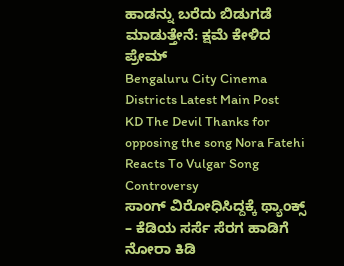ಹಾಡನ್ನು ಬರೆದು ಬಿಡುಗಡೆ ಮಾಡುತ್ತೇನೆ: ಕ್ಷಮೆ ಕೇಳಿದ ಪ್ರೇಮ್‌
Bengaluru City Cinema Districts Latest Main Post
KD The Devil Thanks for opposing the song Nora Fatehi Reacts To Vulgar Song Controversy
ಸಾಂಗ್‌ ವಿರೋಧಿಸಿದ್ದಕ್ಕೆ ಥ್ಯಾಂಕ್ಸ್‌ – ಕೆಡಿಯ ಸರ್ಸೆ ಸೆರಗ ಹಾಡಿಗೆ ನೋರಾ ಕಿಡಿ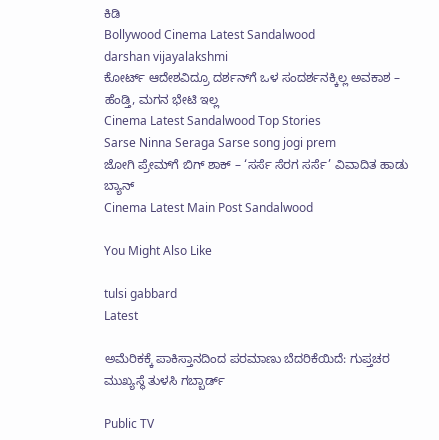ಕಿಡಿ
Bollywood Cinema Latest Sandalwood
darshan vijayalakshmi
ಕೋರ್ಟ್ ಆದೇಶವಿದ್ರೂ ದರ್ಶನ್‌ಗೆ ಒಳ ಸಂದರ್ಶನಕ್ಕಿಲ್ಲ ಅವಕಾಶ – ಹೆಂಡ್ತಿ, ಮಗನ ಭೇಟಿ ಇಲ್ಲ
Cinema Latest Sandalwood Top Stories
Sarse Ninna Seraga Sarse song jogi prem
ಜೋಗಿ ಪ್ರೇಮ್‌ಗೆ ಬಿಗ್‌ ಶಾಕ್‌ – ‘ಸರ್ಸೆ ಸೆರಗ ಸರ್ಸೆ’ ವಿವಾದಿತ ಹಾಡು ಬ್ಯಾನ್
Cinema Latest Main Post Sandalwood

You Might Also Like

tulsi gabbard
Latest

ಅಮೆರಿಕಕ್ಕೆ ಪಾಕಿಸ್ತಾನದಿಂದ ಪರಮಾಣು ಬೆದರಿಕೆಯಿದೆ: ಗುಪ್ತಚರ ಮುಖ್ಯಸ್ಥೆ ತುಳಸಿ ಗಬ್ಬಾರ್ಡ್

Public TV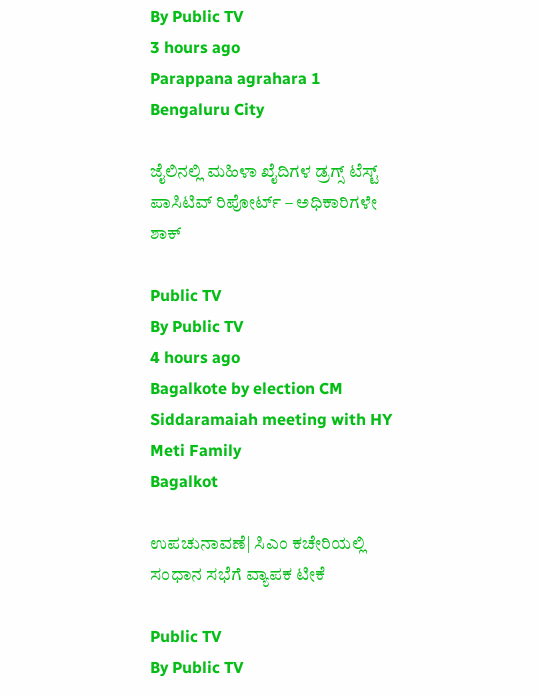By Public TV
3 hours ago
Parappana agrahara 1
Bengaluru City

ಜೈಲಿನಲ್ಲಿ ಮಹಿಳಾ ಖೈದಿಗಳ ಡ್ರಗ್ಸ್ ಟೆಸ್ಟ್ ಪಾಸಿಟಿವ್ ರಿಪೋರ್ಟ್ – ಅಧಿಕಾರಿಗಳೇ ಶಾಕ್

Public TV
By Public TV
4 hours ago
Bagalkote by election CM Siddaramaiah meeting with HY Meti Family
Bagalkot

ಉಪಚುನಾವಣೆ| ಸಿಎಂ ಕಚೇರಿಯಲ್ಲಿ ಸಂಧಾನ ಸಭೆಗೆ ವ್ಯಾಪಕ ಟೀಕೆ

Public TV
By Public TV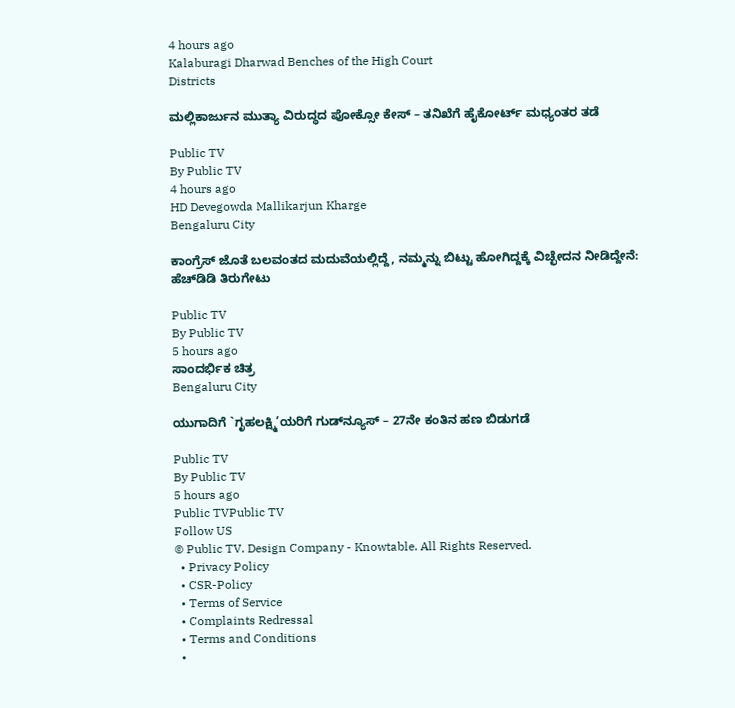4 hours ago
Kalaburagi Dharwad Benches of the High Court
Districts

ಮಲ್ಲಿಕಾರ್ಜುನ ಮುತ್ಯಾ ವಿರುದ್ಧದ ಪೋಕ್ಸೋ ಕೇಸ್ – ತನಿಖೆಗೆ ಹೈಕೋರ್ಟ್ ಮಧ್ಯಂತರ ತಡೆ

Public TV
By Public TV
4 hours ago
HD Devegowda Mallikarjun Kharge
Bengaluru City

ಕಾಂಗ್ರೆಸ್‌ ಜೊತೆ ಬಲವಂತದ ಮದುವೆಯಲ್ಲಿದ್ದೆ, ನಮ್ಮನ್ನು ಬಿಟ್ಟು ಹೋಗಿದ್ದಕ್ಕೆ ವಿಚ್ಛೇದನ ನೀಡಿದ್ದೇನೆ: ಹೆಚ್‌ಡಿಡಿ ತಿರುಗೇಟು

Public TV
By Public TV
5 hours ago
ಸಾಂದರ್ಭಿಕ ಚಿತ್ರ
Bengaluru City

ಯುಗಾದಿಗೆ `ಗೃಹಲಕ್ಷ್ಮಿ’ಯರಿಗೆ ಗುಡ್‌ನ್ಯೂಸ್ – 27ನೇ ಕಂತಿನ ಹಣ ಬಿಡುಗಡೆ

Public TV
By Public TV
5 hours ago
Public TVPublic TV
Follow US
© Public TV. Design Company - Knowtable. All Rights Reserved.
  • Privacy Policy
  • CSR-Policy
  • Terms of Service
  • Complaints Redressal
  • Terms and Conditions
  •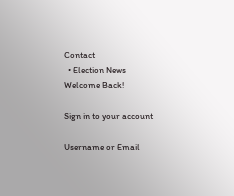Contact
  • Election News
Welcome Back!

Sign in to your account

Username or Email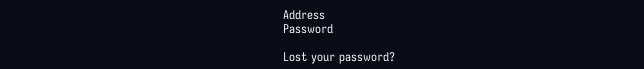Address
Password

Lost your password?